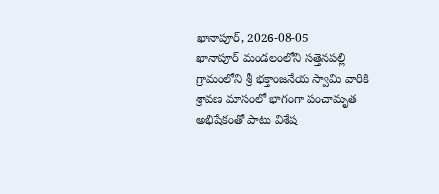ఖానాపూర్, 2026-08-05
ఖానాపూర్ మండలంలోని సత్తెనపల్లి గ్రామంలోని శ్రీ భక్తాంజనేయ స్వామి వారికి శ్రావణ మాసంలో భాగంగా పంచామృత అభిషేకంతో పాటు విశేష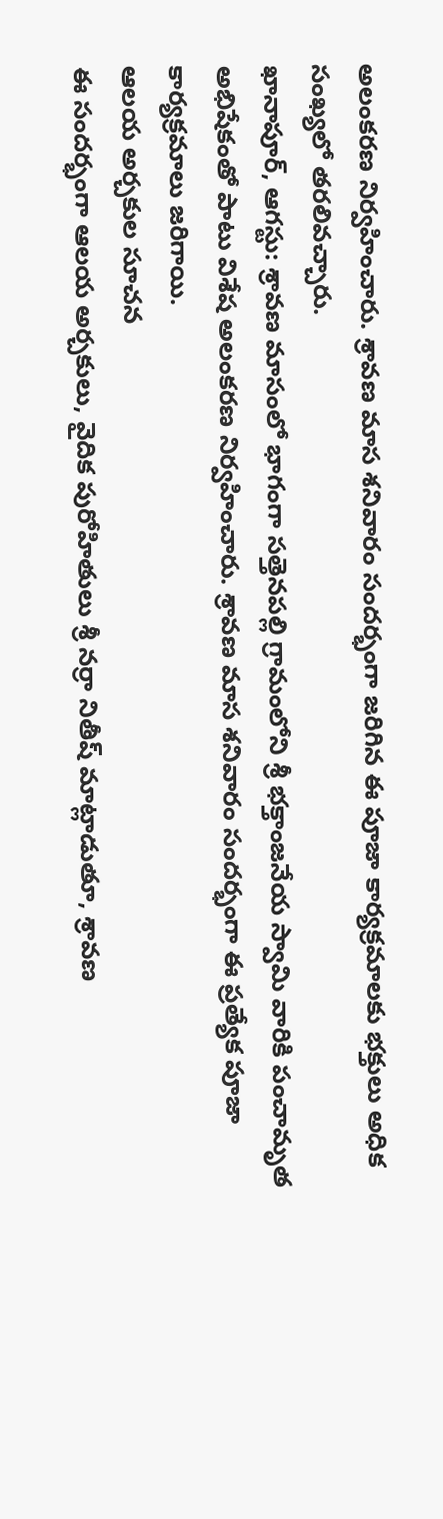అలంకరణ నిర్వహించారు. శ్రావణ మాస శనివారం సందర్భంగా జరిగిన ఈ పూజా కార్యక్రమాలకు భక్తులు అధిక సంఖ్యలో తరలివచ్చారు.
ఖానాపూర్, ఆగస్టు: శ్రావణ మాసంలో భాగంగా సత్తెనపల్లి గ్రామంలోని శ్రీ భక్తాంజనేయ స్వామి వారికి పంచామృత అభిషేకంతో పాటు విశేష అలంకరణ నిర్వహించారు. శ్రావణ మాస శనివారం సందర్భంగా ఈ ప్రత్యేక పూజా కార్యక్రమాలు జరిగాయి.
ఆలయ అర్చకుల సూచన
ఈ సందర్భంగా ఆలయ అర్చకులు, వైదిక పురోహితులు శ్రీ నర్రా నితీష్ మాట్లాడుతూ, శ్రావణ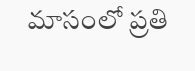మాసంలో ప్రతి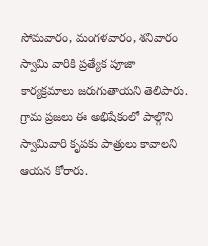సోమవారం, మంగళవారం, శనివారం స్వామి వారికి ప్రత్యేక పూజా కార్యక్రమాలు జరుగుతాయని తెలిపారు. గ్రామ ప్రజలు ఈ అభిషేకంలో పాల్గొని స్వామివారి కృపకు పాత్రులు కావాలని ఆయన కోరారు.